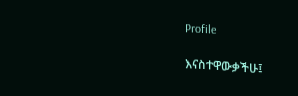Profile

እናስተዋውቃችሁ፤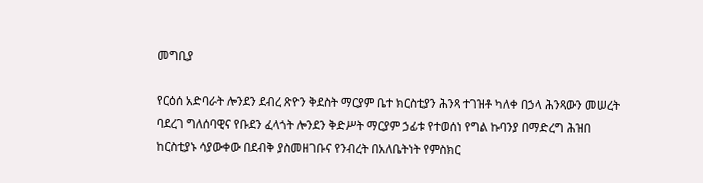መግቢያ

የርዕሰ አድባራት ሎንደን ደብረ ጽዮን ቅደስት ማርያም ቤተ ክርስቲያን ሕንጻ ተገዝቶ ካለቀ በኃላ ሕንጻውን መሠረት ባደረገ ግለሰባዊና የቡደን ፈላጎት ሎንደን ቅድሥት ማርያም ኃፊቱ የተወሰነ የግል ኩባንያ በማድረግ ሕዝበ ከርስቲያኑ ሳያውቀው በደብቅ ያስመዘገቡና የንብረት በአለቤትነት የምስክር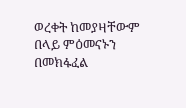ወረቀት ከመያዛቸውም በላይ ምዕመናኑን በመክፋፈል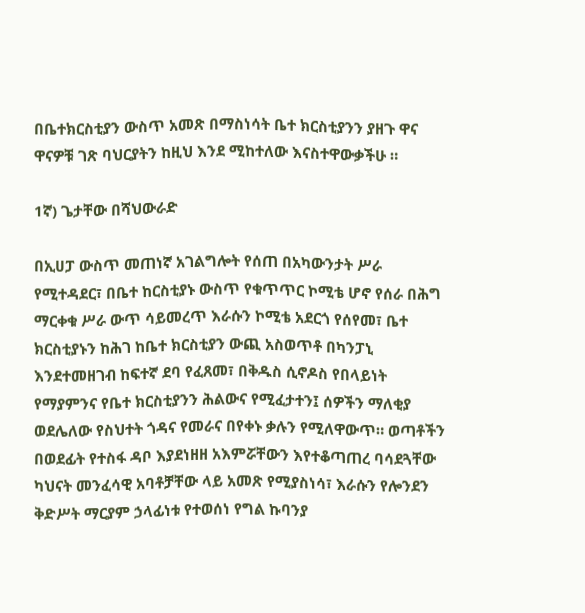በቤተክርስቲያን ውስጥ አመጽ በማስነሳት ቤተ ክርስቲያንን ያዘጉ ዋና ዋናዎቹ ገጽ ባህርያትን ከዚህ እንደ ሚከተለው እናስተዋውቃችሁ ።

1ኛ) ጌታቸው በሻህውራድ

በኢሀፓ ውስጥ መጠነኛ አገልግሎት የሰጠ በአካውንታት ሥራ የሚተዳደር፣ በቤተ ከርስቲያኑ ውስጥ የቁጥጥር ኮሚቴ ሆኖ የሰራ በሕግ ማርቀቁ ሥራ ውጥ ሳይመረጥ እራሱን ኮሚቴ አደርጎ የሰየመ፣ ቤተ ክርስቲያኑን ከሕገ ከቤተ ክርስቲያን ውጪ አስወጥቶ በካንፓኒ እንደተመዘገብ ከፍተኛ ደባ የፈጸመ፣ በቅዱስ ሲኖዶስ የበላይነት የማያምንና የቤተ ክርስቲያንን ሕልውና የሚፈታተን፤ ሰዎችን ማለቂያ ወደሌለው የስህተት ጎዳና የመራና በየቀኑ ቃሉን የሚለዋውጥ። ወጣቶችን በወደፊት የተስፋ ዳቦ እያደነዘዘ አእምሯቸውን እየተቆጣጠረ ባሳደጓቸው ካህናት መንፈሳዊ አባቶቻቸው ላይ አመጽ የሚያስነሳ፣ እራሱን የሎንደን ቅድሥት ማርያም ኃላፊነቱ የተወሰነ የግል ኩባንያ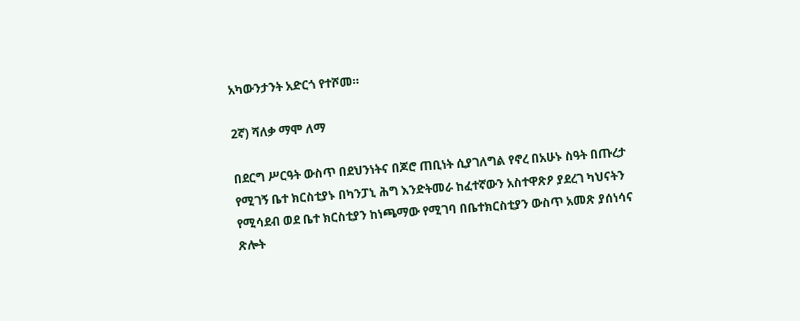አካውንታንት አድርጎ የተሾመ።

2ኛ) ሻለቃ ማሞ ለማ

በደርግ ሥርዓት ውስጥ በደህንነትና በጆሮ ጠቢነት ሲያገለግል የኖረ በአሁኑ ስዓት በጡረታ የሚገኝ ቤተ ክርስቲያኑ በካንፓኒ ሕግ እንድትመራ ከፈተኛውን አስተዋጽዖ ያደረገ ካህናትን የሚሳደብ ወደ ቤተ ክርስቲያን ከነጫማው የሚገባ በቤተክርስቲያን ውስጥ አመጽ ያሰነሳና ጽሎት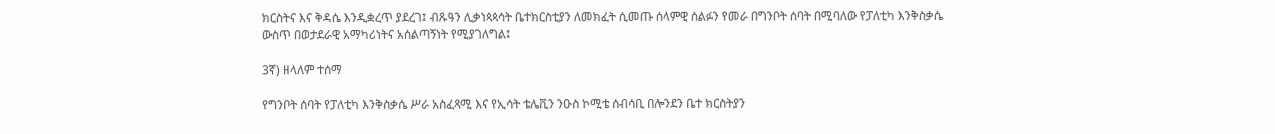ክርስትና እና ቅዳሴ እንዲቋረጥ ያደረገ፤ ብጹዓን ሊቃነጳጳሳት ቤተክርስቲያን ለመክፈት ሲመጡ ሰላምዊ ሰልፉን የመራ በግንቦት ሰባት በሚባለው የፓለቲካ እንቅስቃሴ ውስጥ በወታደራዊ አማካሪነትና አሰልጣኝነት የሚያገለግል፤

3ኛ) ዘላለም ተሰማ

የግንቦት ሰባት የፓለቲካ እንቅስቃሴ ሥራ አስፈጻሚ እና የኢሳት ቴሌቪን ንዑስ ኮሚቴ ሰብሳቢ በሎንደን ቤተ ክርስትያን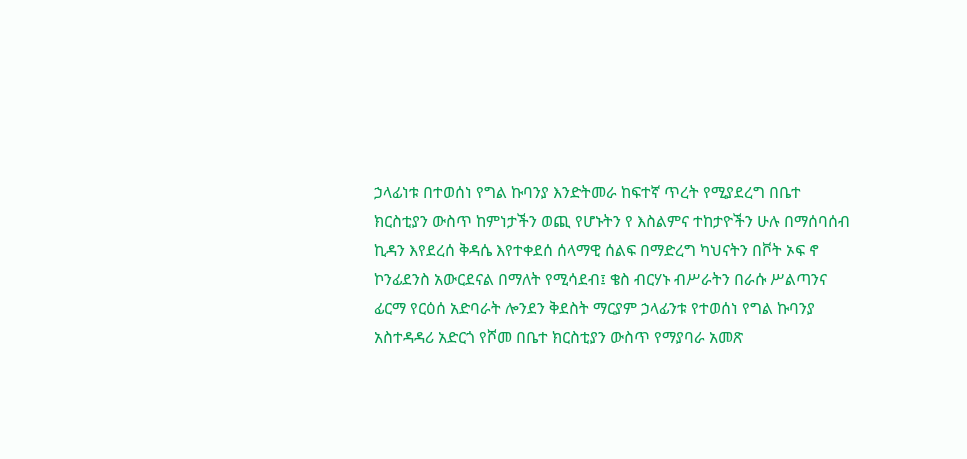ኃላፊነቱ በተወሰነ የግል ኩባንያ እንድትመራ ከፍተኛ ጥረት የሚያደረግ በቤተ ክርስቲያን ውስጥ ከምነታችን ወጪ የሆኑትን የ እስልምና ተከታዮችን ሁሉ በማሰባሰብ ኪዳን እየደረሰ ቅዳሴ እየተቀደሰ ሰላማዊ ሰልፍ በማድረግ ካህናትን በቮት ኦፍ ኖ ኮንፊደንስ አውርደናል በማለት የሚሳደብ፤ ቄስ ብርሃኑ ብሥራትን በራሱ ሥልጣንና ፊርማ የርዕሰ አድባራት ሎንደን ቅደስት ማርያም ኃላፊንቱ የተወሰነ የግል ኩባንያ አስተዳዳሪ አድርጎ የሾመ በቤተ ክርስቲያን ውስጥ የማያባራ አመጽ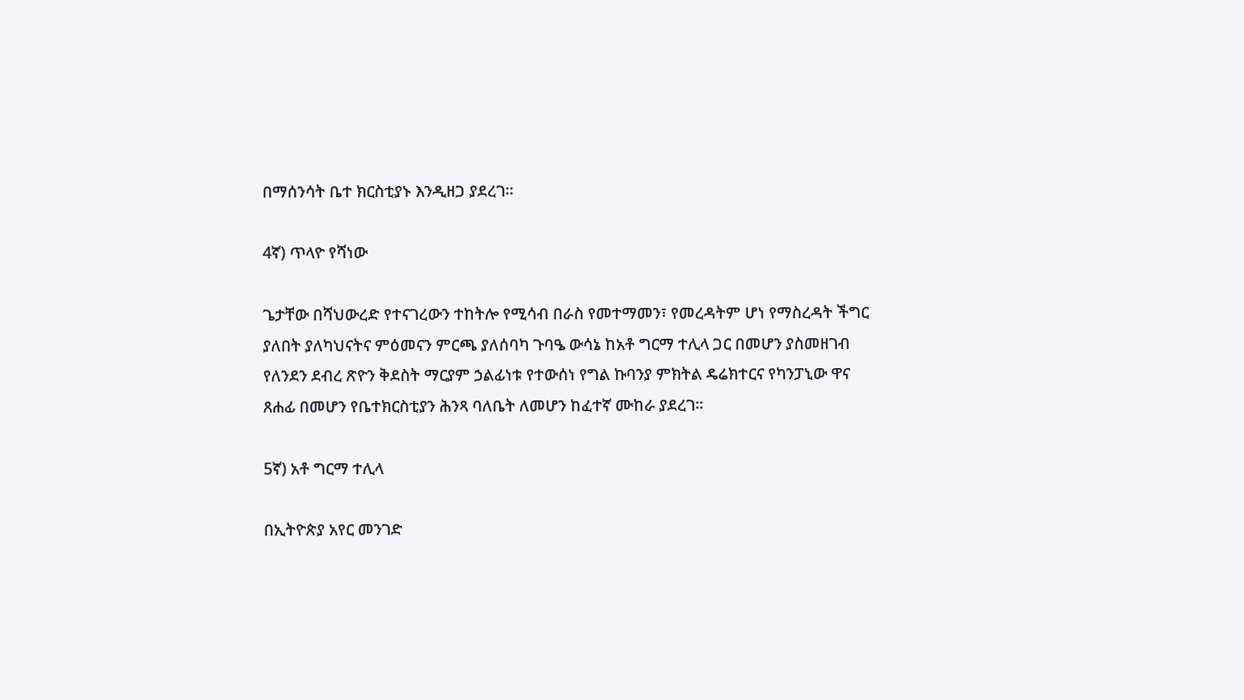በማሰንሳት ቤተ ክርስቲያኑ እንዲዘጋ ያደረገ።

4ኛ) ጥላዮ የሻነው

ጌታቸው በሻህውረድ የተናገረውን ተከትሎ የሚሳብ በራስ የመተማመን፣ የመረዳትም ሆነ የማስረዳት ችግር ያለበት ያለካህናትና ምዕመናን ምርጫ ያለሰባካ ጉባዔ ውሳኔ ከአቶ ግርማ ተሊላ ጋር በመሆን ያስመዘገብ የለንደን ደብረ ጽዮን ቅደስት ማርያም ኃልፊነቱ የተውሰነ የግል ኩባንያ ምክትል ዴሬክተርና የካንፓኒው ዋና ጸሐፊ በመሆን የቤተክርስቲያን ሕንጻ ባለቤት ለመሆን ከፈተኛ ሙከራ ያደረገ።

5ኛ) አቶ ግርማ ተሊላ

በኢትዮጵያ አየር መንገድ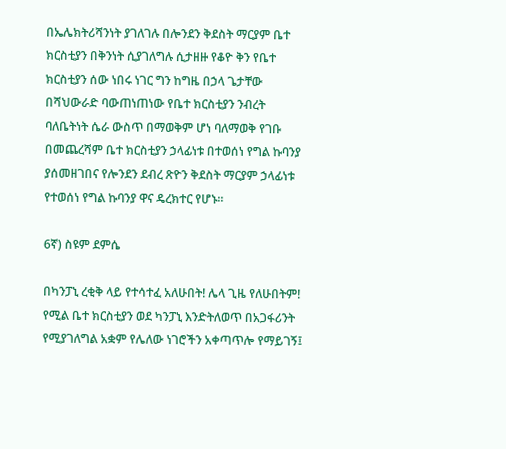በኤሌክትሪሻንነት ያገለገሉ በሎንደን ቅደስት ማርያም ቤተ ክርስቲያን በቅንነት ሲያገለግሉ ሲታዘዙ የቆዮ ቅን የቤተ ክርስቲያን ሰው ነበሩ ነገር ግን ከግዜ በኃላ ጌታቸው በሻህውራድ ባውጠነጠነው የቤተ ክርስቲያን ንብረት ባለቤትነት ሴራ ውስጥ በማወቅም ሆነ ባለማወቅ የገቡ በመጨረሻም ቤተ ክርስቲያን ኃላፊነቱ በተወሰነ የግል ኩባንያ ያሰመዘገበና የሎንደን ደብረ ጽዮን ቅደስት ማርያም ኃላፊነቱ የተወሰነ የግል ኩባንያ ዋና ዴረክተር የሆኑ።

6ኛ) ስዩም ደምሴ

በካንፓኒ ረቂቅ ላይ የተሳተፈ አለሁበት! ሌላ ጊዜ የለሁበትም! የሚል ቤተ ክርስቲያን ወደ ካንፓኒ እንድትለወጥ በአጋፋሪንት የሚያገለግል አቋም የሌለው ነገሮችን አቀጣጥሎ የማይገኝ፤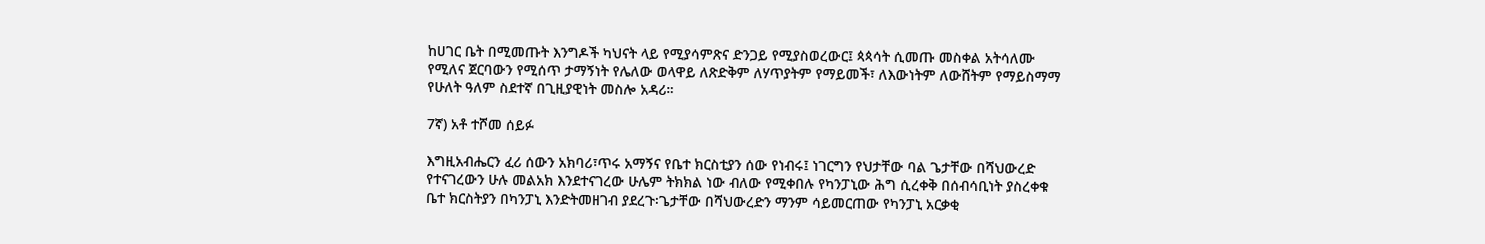ከሀገር ቤት በሚመጡት እንግዶች ካህናት ላይ የሚያሳምጽና ድንጋይ የሚያስወረውር፤ ጳጳሳት ሲመጡ መስቀል አትሳለሙ የሚለና ጀርባውን የሚሰጥ ታማኝነት የሌለው ወላዋይ ለጽድቅም ለሃጥያትም የማይመች፣ ለእውነትም ለውሸትም የማይስማማ የሁለት ዓለም ስደተኛ በጊዚያዊነት መስሎ አዳሪ።

7ኛ) አቶ ተሾመ ሰይፉ

እግዚአብሔርን ፈሪ ሰውን አክባሪ፣ጥሩ አማኝና የቤተ ክርስቲያን ሰው የነብሩ፤ ነገርግን የህታቸው ባል ጌታቸው በሻህውረድ የተናገረውን ሁሉ መልአክ እንደተናገረው ሁሌም ትክክል ነው ብለው የሚቀበሉ የካንፓኒው ሕግ ሲረቀቅ በሰብሳቢነት ያስረቀቁ ቤተ ክርስትያን በካንፓኒ እንድትመዘገብ ያደረጉ፡ጌታቸው በሻህውረድን ማንም ሳይመርጠው የካንፓኒ አርቃቂ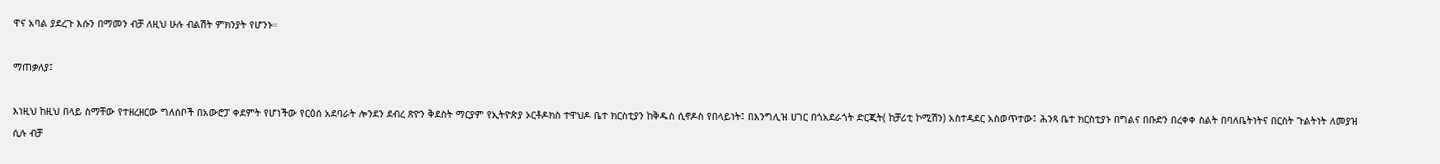ዋና አባል ያደረጉ እሱን በማመን ብቻ ለዚህ ሁሉ ብልሽት ምክንያት የሆንኑ።

ማጠቃለያ፤

እነዚህ ከዚህ በላይ ስማቸው የተዘረዘርው ግለሰቦች በአውሮፓ ቀደምት የሆነችው የርዕሰ አደባራት ሎንደን ደብረ ጽዮን ቅደስት ማርያም የኢትዮጵያ ኦርቶዶክስ ተዋህዶ ቤተ ክርስቲያን ከቅዱስ ሲኖዶስ የበላይነት፤ በእንግሊዝ ሀገር በጎአደራጎት ድርጂት( ከቻሪቲ ኮሚሽን) አስተዳደር አስወጥተው፤ ሕንጻ ቤተ ክርስቲያኑ በግልና በቡድን በረቀቀ ስልት በባለቤትነትና በርስት ጉልትነት ለመያዝ ሲሉ ብቻ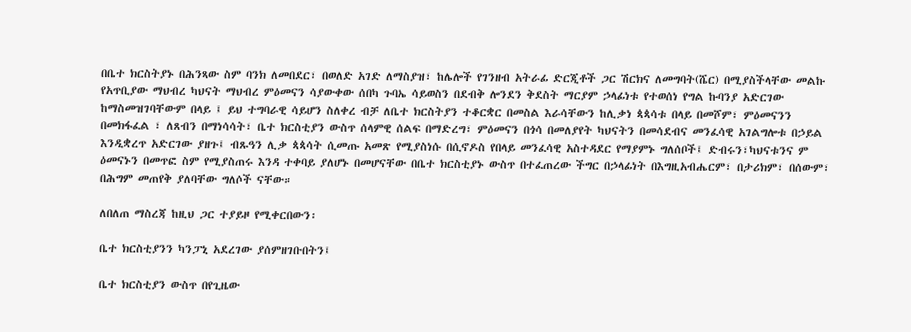በቤተ ክርስትያኑ በሕንጻው ስም ባንክ ለመበደር፣ በወለድ አገድ ለማስያዝ፣ ከሌሎች የገንዘብ አትራፊ ድርጂቶች ጋር ሽርክና ለመግባት(ሼር) በሚያስችላቸው መልኩ የአጥቢያው ማህብረ ካህናት ማህብረ ምዕመናን ሳያውቀው ሰበካ ጉባኤ ሳይወስን በደብቅ ሎንደን ቅደስት ማርያም ኃላፊነቱ የተወሰነ የግል ኩባንያ አድርገው ከማስመዝገባቸውም በላይ ፤ ይህ ተግባራዊ ሳይሆን ስለቀረ ብቻ ለቤተ ክርስትያን ተቆርቋር በመስል እራሳቸውን ከሊቃነ ጳጳሳቱ በላይ በመሾም፣ ምዕመናንን በመክፋፈል ፣ ለጸብን በማነሳሳት፣ ቤተ ክርስቲያን ውስጥ ሰላምዊ ሰልፍ በማድረግ፣ ምዕመናን በጎሳ በመለያየት ካህናትን በመሳደብና መንፈሳዊ አገልግሎቱ በኃይል እንዲቋረጥ አድርገው ያዘጉ፤ ብጹዓን ሊቃ ጳጳሳት ሲመጡ አመጽ የሚያስነሱ በሲኖዶስ የበላይ መንፈሳዊ አስተዳደር የማያምኑ ግለሰቦች፤ ድብሩን፣ካህናቱንና ም ዕመናኑን በመጥፎ ስም የሚያስጠሩ እንዳ ተቀባይ ያለሆኑ በመሆናቸው በቤተ ክርስቲያኑ ውስጥ በተፈጠረው ችግር በኃላፊነት በእግዚአብሔርም፣ በታሪክም፣ በሰውም፣ በሕግም መጠየቅ ያለባቸው ግለሶች ናቸው።

ለበለጠ ማስረጃ ከዚህ ጋር ተያይዞ የሚቀርበውን፡

ቤተ ክርስቲያንን ካንፓኒ አደረገው ያሰምዘገቡበትን፤

ቤተ ክርስቲያን ውስጥ በየጊዜው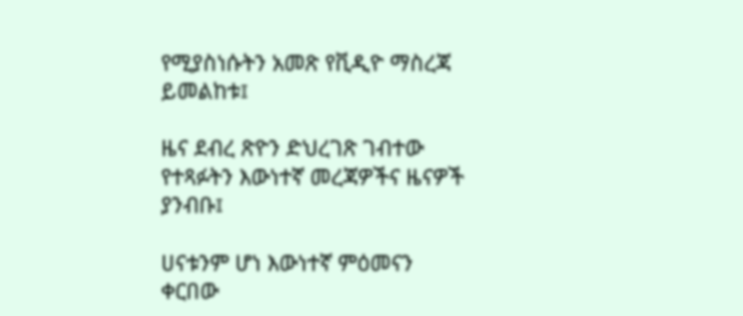የሚያስነሱትን አመጽ የቪዲዮ ማስረጃ ይመልከቱ፤

ዜና ደብረ ጽዮን ድህረገጽ ገብተው የተጻፉትን እውነተኛ መረጃዎችና ዜናዎች ያንብቡ፤

ሀናቱንም ሆነ እውነተኛ ምዕመናን ቀርበው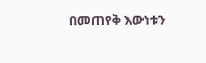በመጠየቅ እውነቱን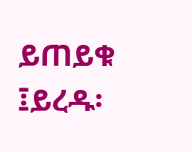ይጠይቁ ፤ይረዱ፡